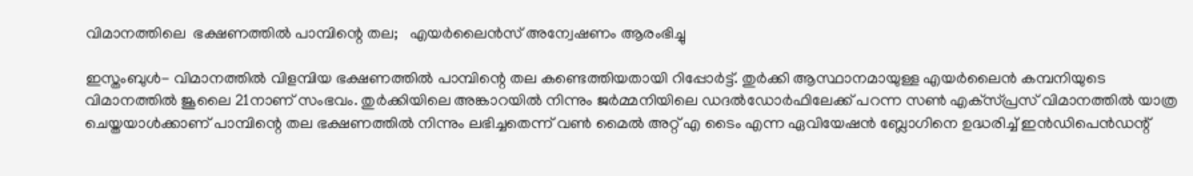വിമാനത്തിലെ  ഭക്ഷണത്തില്‍ പാമ്പിന്റെ തല;   എയര്‍ലൈന്‍സ് അന്വേഷണം ആരംഭിച്ചു

ഇസ്തംബുള്‍- വിമാനത്തില്‍ വിളമ്പിയ ഭക്ഷണത്തില്‍ പാമ്പിന്റെ തല കണ്ടെത്തിയതായി റിപ്പോര്‍ട്ട്. തുര്‍ക്കി ആസ്ഥാനമായുള്ള എയര്‍ലൈന്‍ കമ്പനിയുടെ വിമാനത്തില്‍ ജൂലൈ 21നാണ് സംഭവം. തുര്‍ക്കിയിലെ അങ്കാറയില്‍ നിന്നും ജര്‍മ്മനിയിലെ ഡദല്‍ഡോര്‍ഫിലേക്ക് പറന്ന സണ്‍ എക്‌സ്പ്രസ് വിമാനത്തില്‍ യാത്ര ചെയ്തയാള്‍ക്കാണ് പാമ്പിന്റെ തല ഭക്ഷണത്തില്‍ നിന്നും ലഭിച്ചതെന്ന് വണ്‍ മൈല്‍ അറ്റ് എ ടൈം എന്ന ഏവിയേഷന്‍ ബ്ലോഗിനെ ഉദ്ധരിച്ച് ഇന്‍ഡിപെന്‍ഡന്റ്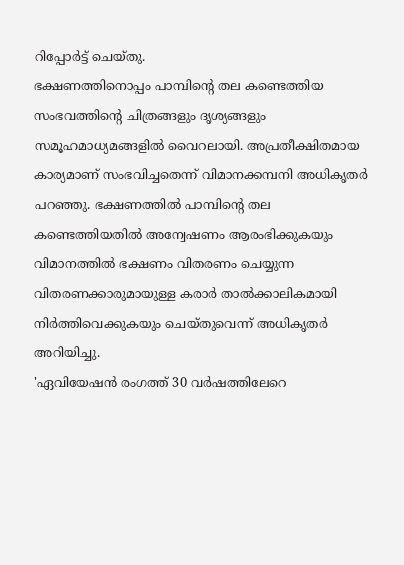റിപ്പോര്‍ട്ട് ചെയ്തു.
ഭക്ഷണത്തിനൊപ്പം പാമ്പിന്റെ തല കണ്ടെത്തിയ സംഭവത്തിന്റെ ചിത്രങ്ങളും ദൃശ്യങ്ങളും സമൂഹമാധ്യമങ്ങളില്‍ വൈറലായി. അപ്രതീക്ഷിതമായ കാര്യമാണ് സംഭവിച്ചതെന്ന് വിമാനക്കമ്പനി അധികൃതര്‍ പറഞ്ഞു. ഭക്ഷണത്തില്‍ പാമ്പിന്റെ തല കണ്ടെത്തിയതില്‍ അന്വേഷണം ആരംഭിക്കുകയും വിമാനത്തില്‍ ഭക്ഷണം വിതരണം ചെയ്യുന്ന വിതരണക്കാരുമായുള്ള കരാര്‍ താല്‍ക്കാലികമായി നിര്‍ത്തിവെക്കുകയും ചെയ്തുവെന്ന് അധികൃതര്‍ അറിയിച്ചു.
'ഏവിയേഷന്‍ രംഗത്ത് 30 വര്‍ഷത്തിലേറെ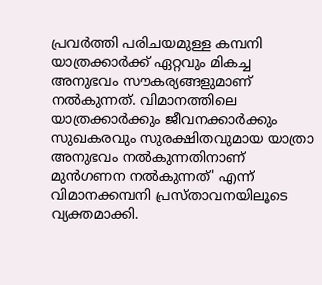പ്രവര്‍ത്തി പരിചയമുള്ള കമ്പനി യാത്രക്കാര്‍ക്ക് ഏറ്റവും മികച്ച അനുഭവം സൗകര്യങ്ങളുമാണ് നല്‍കുന്നത്. വിമാനത്തിലെ യാത്രക്കാര്‍ക്കും ജീവനക്കാര്‍ക്കും സുഖകരവും സുരക്ഷിതവുമായ യാത്രാ അനുഭവം നല്‍കുന്നതിനാണ് മുന്‍ഗണന നല്‍കുന്നത്' എന്ന് വിമാനക്കമ്പനി പ്രസ്താവനയിലൂടെ വ്യക്തമാക്കി.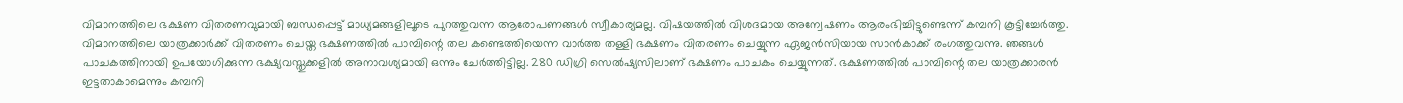വിമാനത്തിലെ ഭക്ഷണ വിതരണവുമായി ബന്ധപ്പെട്ട് മാധ്യമങ്ങളിലൂടെ പുറത്തുവന്ന ആരോപണങ്ങള്‍ സ്വീകാര്യമല്ല. വിഷയത്തില്‍ വിശദമായ അന്വേഷണം ആരംഭിച്ചിട്ടുണ്ടെന്ന് കമ്പനി കൂട്ടിച്ചേര്‍ത്തു.
വിമാനത്തിലെ യാത്രക്കാര്‍ക്ക് വിതരണം ചെയ്ത ഭക്ഷണത്തില്‍ പാമ്പിന്റെ തല കണ്ടെത്തിയെന്ന വാര്‍ത്ത തള്ളി ഭക്ഷണം വിതരണം ചെയ്യുന്ന ഏജന്‍സിയായ സാന്‍കാക്ക് രംഗത്തുവന്നു. ഞങ്ങള്‍ പാചകത്തിനായി ഉപയോഗിക്കുന്ന ഭക്ഷ്യവസ്തുക്കളില്‍ അനാവശ്യമായി ഒന്നും ചേര്‍ത്തിട്ടില്ല. 280 ഡിഗ്രി സെല്‍ഷ്യസിലാണ് ഭക്ഷണം പാചകം ചെയ്യുന്നത്. ഭക്ഷണത്തില്‍ പാമ്പിന്റെ തല യാത്രക്കാരന്‍ ഇട്ടതാകാമെന്നും കമ്പനി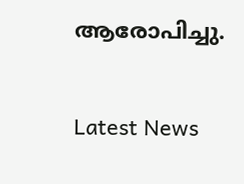ആരോപിച്ചു.


Latest News